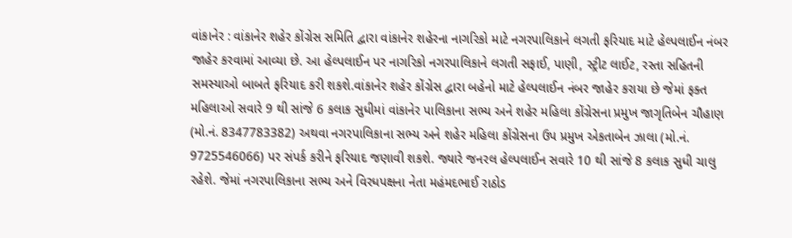વાંકાનેર : વાંકાનેર શહેર કોંગ્રેસ સમિતિ દ્વારા વાંકાનેર શહેરના નાગરિકો માટે નગરપાલિકાને લગતી ફરિયાદ માટે હેલ્પલાઈન નંબર જાહેર કરવામાં આવ્યા છે. આ હેલ્પલાઈન પર નાગરિકો નગરપાલિકાને લગતી સફાઈ, પાણી, સ્ટ્રીટ લાઈટ, રસ્તા સહિતની સમસ્યાઓ બાબતે ફરિયાદ કરી શકશે.વાંકાનેર શહેર કોંગ્રેસ દ્વારા બહેનો માટે હેલ્પલાઈન નંબર જાહેર કરાયા છે જેમાં ફક્ત મહિલાઓ સવારે 9 થી સાંજે 6 કલાક સુધીમાં વાંકાનેર પાલિકાના સભ્ય અને શહેર મહિલા કોંગ્રેસના પ્રમુખ જાગૃતિબેન ચૌહાણ (મો.નં. 8347783382) અથવા નગરપાલિકાના સભ્ય અને શહેર મહિલા કોંગ્રેસના ઉપ પ્રમુખ એકતાબેન ઝાલા (મો.નં. 9725546066) પર સંપર્ક કરીને ફરિયાદ જણાવી શકશે. જ્યારે જનરલ હેલ્પલાઈન સવારે 10 થી સાંજે 8 કલાક સુધી ચાલુ રહેશે. જેમાં નગરપાલિકાના સભ્ય અને વિરધપક્ષના નેતા મહંમદભાઈ રાઠોડ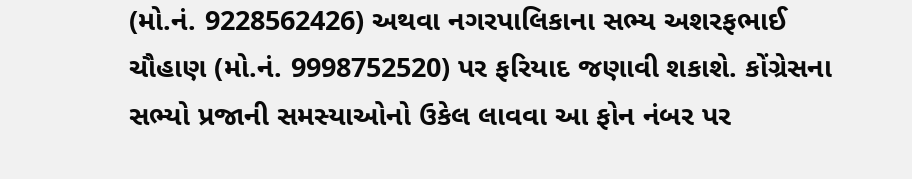(મો.નં. 9228562426) અથવા નગરપાલિકાના સભ્ય અશરફભાઈ ચૌહાણ (મો.નં. 9998752520) પર ફરિયાદ જણાવી શકાશે. કોંગ્રેસના સભ્યો પ્રજાની સમસ્યાઓનો ઉકેલ લાવવા આ ફોન નંબર પર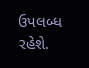ઉપલબ્ધ રહેશે.